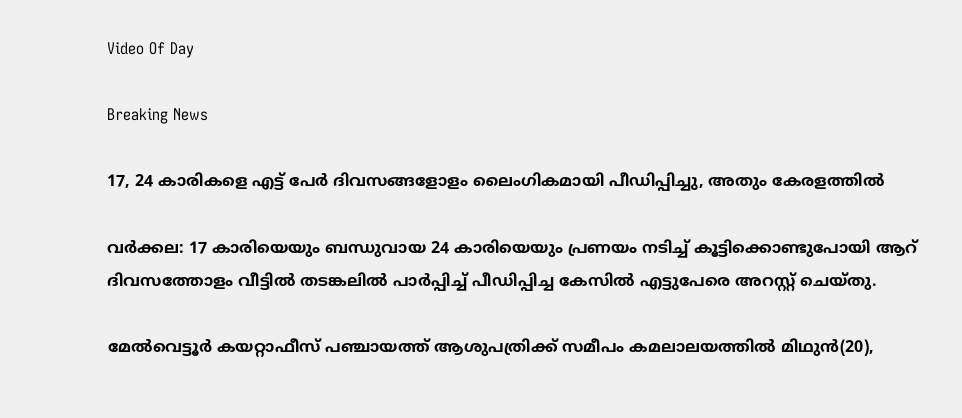Video Of Day

Breaking News

17, 24 കാരികളെ എട്ട് പേര്‍ ദിവസങ്ങളോളം ലൈംഗികമായി പീഡിപ്പിച്ചു, അതും കേരളത്തില്‍

വര്‍ക്കല: 17 കാരിയെയും ബന്ധുവായ 24 കാരിയെയും പ്രണയം നടിച്ച് കൂട്ടിക്കൊണ്ടുപോയി ആറ് ദിവസത്തോളം വീട്ടില്‍ തടങ്കലില്‍ പാര്‍പ്പിച്ച് പീഡിപ്പിച്ച കേസില്‍ എട്ടുപേരെ അറസ്റ്റ് ചെയ്തു.

മേല്‍വെട്ടൂര്‍ കയറ്റാഫീസ് പഞ്ചായത്ത് ആശുപത്രിക്ക് സമീപം കമലാലയത്തില്‍ മിഥുന്‍(20),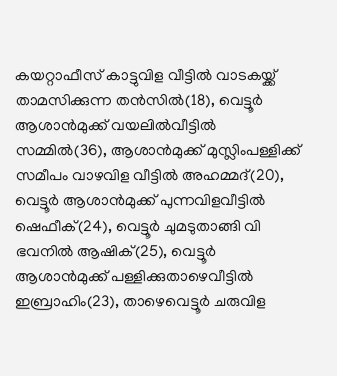കയറ്റാഫീസ് കാട്ടുവിള വീട്ടില്‍ വാടകയ്ക്ക് താമസിക്കുന്ന തന്‍സില്‍(18), വെട്ടൂര്‍ ആശാന്‍മുക്ക് വയലില്‍വീട്ടില്‍ സമ്മില്‍(36), ആശാന്‍മുക്ക് മുസ്ലിംപള്ളിക്ക് സമീപം വാഴവിള വീട്ടില്‍ അഹമ്മദ്(20), വെട്ടൂര്‍ ആശാന്‍മുക്ക് പുന്നവിളവീട്ടില്‍ ഷെഫീക്(24), വെട്ടൂര്‍ ചുമടുതാങ്ങി വി ഭവനില്‍ ആഷിക്(25), വെട്ടൂര്‍ ആശാന്‍മുക്ക് പള്ളിക്കുതാഴെവീട്ടില്‍ ഇബ്രാഹിം(23), താഴെവെട്ടൂര്‍ ചരുവിള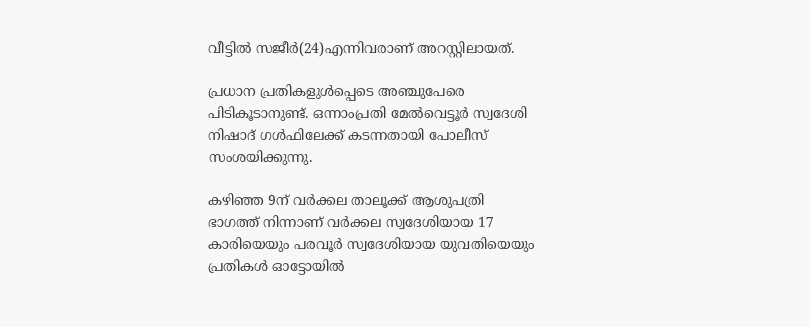വീട്ടില്‍ സജീര്‍(24)എന്നിവരാണ് അറസ്റ്റിലായത്.

പ്രധാന പ്രതികളുള്‍പ്പെടെ അഞ്ചുപേരെ പിടികൂടാനുണ്ട്. ഒന്നാംപ്രതി മേല്‍വെട്ടൂര്‍ സ്വദേശി നിഷാദ് ഗള്‍ഫിലേക്ക് കടന്നതായി പോലീസ് സംശയിക്കുന്നു.

കഴിഞ്ഞ 9ന് വര്‍ക്കല താലൂക്ക് ആശുപത്രി ഭാഗത്ത് നിന്നാണ് വര്‍ക്കല സ്വദേശിയായ 17 കാരിയെയും പരവൂര്‍ സ്വദേശിയായ യുവതിയെയും പ്രതികള്‍ ഓട്ടോയില്‍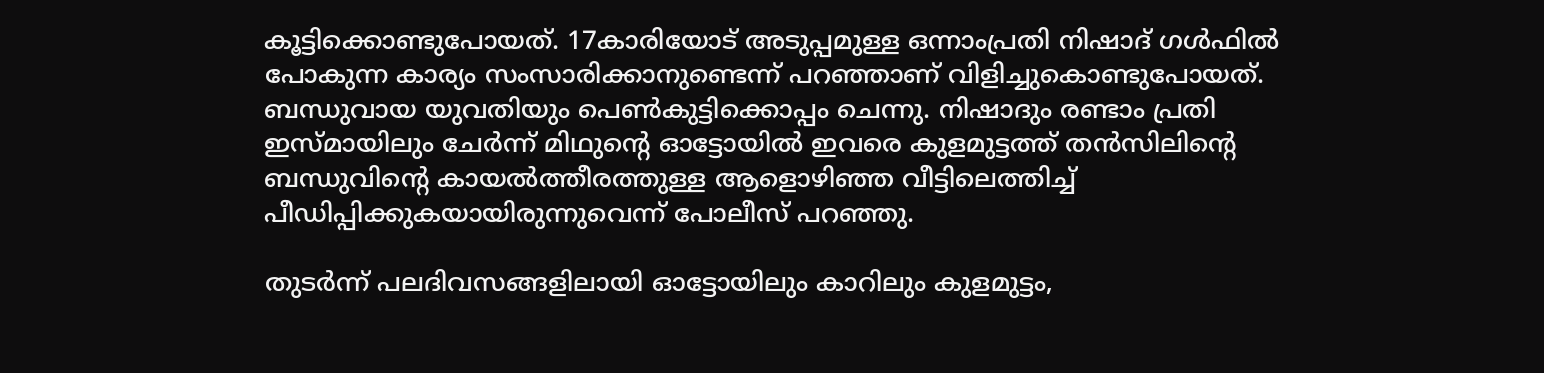കൂട്ടിക്കൊണ്ടുപോയത്. 17കാരിയോട് അടുപ്പമുള്ള ഒന്നാംപ്രതി നിഷാദ് ഗള്‍ഫില്‍ പോകുന്ന കാര്യം സംസാരിക്കാനുണ്ടെന്ന് പറഞ്ഞാണ് വിളിച്ചുകൊണ്ടുപോയത്. ബന്ധുവായ യുവതിയും പെണ്‍കുട്ടിക്കൊപ്പം ചെന്നു. നിഷാദും രണ്ടാം പ്രതി ഇസ്മായിലും ചേര്‍ന്ന് മിഥുന്റെ ഓട്ടോയില്‍ ഇവരെ കുളമുട്ടത്ത് തന്‍സിലിന്റെ ബന്ധുവിന്റെ കായല്‍ത്തീരത്തുള്ള ആളൊഴിഞ്ഞ വീട്ടിലെത്തിച്ച് പീഡിപ്പിക്കുകയായിരുന്നുവെന്ന് പോലീസ് പറഞ്ഞു.

തുടര്‍ന്ന് പലദിവസങ്ങളിലായി ഓട്ടോയിലും കാറിലും കുളമുട്ടം,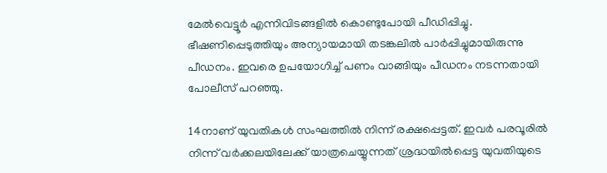മേല്‍വെട്ടൂര്‍ എന്നിവിടങ്ങളില്‍ കൊണ്ടുപോയി പീഡിപ്പിച്ചു. ഭീഷണിപ്പെടുത്തിയും അന്യായമായി തടങ്കലില്‍ പാര്‍പ്പിച്ചുമായിരുന്നു പീഡനം. ഇവരെ ഉപയോഗിച്ച് പണം വാങ്ങിയും പീഡനം നടന്നതായി പോലീസ് പറഞ്ഞു.

14നാണ് യുവതികള്‍ സംഘത്തില്‍ നിന്ന് രക്ഷപ്പെട്ടത്. ഇവര്‍ പരവൂരില്‍ നിന്ന് വര്‍ക്കലയിലേക്ക് യാത്രചെയ്യുന്നത് ശ്രദ്ധയില്‍പ്പെട്ട യുവതിയുടെ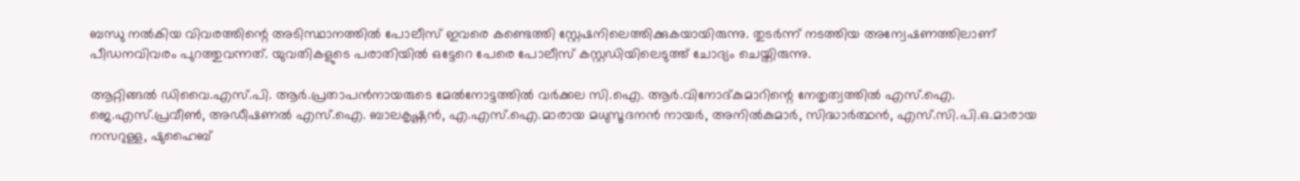ബന്ധു നല്‍കിയ വിവരത്തിന്റെ അടിസ്ഥാനത്തില്‍ പോലീസ് ഇവരെ കണ്ടെത്തി സ്റ്റേഷനിലെത്തിക്കുകയായിരുന്നു. തുടര്‍ന്ന് നടത്തിയ അന്വേഷണത്തിലാണ് പീഡനവിവരം പുറത്തുവന്നത്. യുവതികളുടെ പരാതിയില്‍ ഒട്ടേറെ പേരെ പോലീസ് കസ്റ്റഡിയിലെടുത്ത് ചോദ്യം ചെയ്തിരുന്നു.

ആറ്റിങ്ങല്‍ ഡിവൈ.എസ്.പി. ആര്‍.പ്രതാപന്‍നായരുടെ മേല്‍നോട്ടത്തില്‍ വര്‍ക്കല സി.ഐ. ആര്‍.വിനോദ്കുമാറിന്റെ നേതൃത്വത്തില്‍ എസ്.ഐ. ജെ.എസ്.പ്രവീണ്‍, അഡീഷണല്‍ എസ്.ഐ. ബാലകൃഷ്ണന്‍, എ.എസ്.ഐ.മാരായ മധുസൂദനന്‍ നായര്‍, അനില്‍കുമാര്‍, സിദ്ധാര്‍ത്ഥന്‍, എസ്.സി.പി.ഒ.മാരായ നസറുള്ള, ഷുഹൈബ്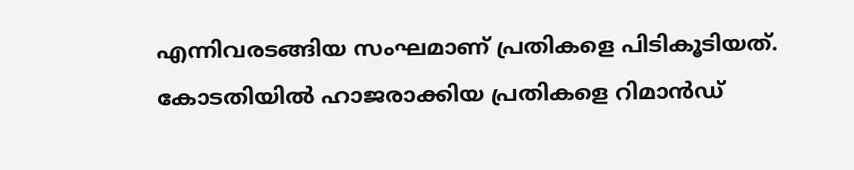എന്നിവരടങ്ങിയ സംഘമാണ് പ്രതികളെ പിടികൂടിയത്. കോടതിയില്‍ ഹാജരാക്കിയ പ്രതികളെ റിമാന്‍ഡ്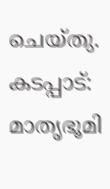ചെയ്തു.
കടപ്പാട്: മാതൃഭൂമി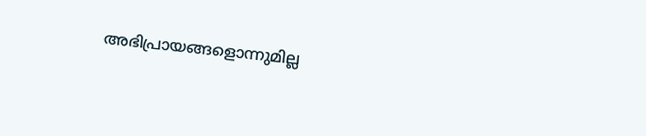അഭിപ്രായങ്ങളൊന്നുമില്ല